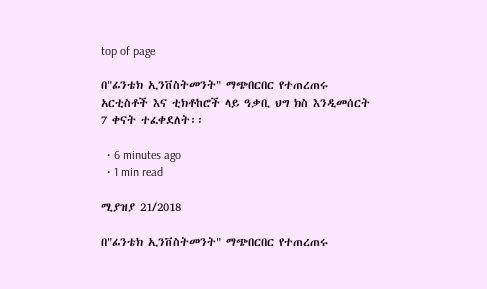top of page

በ"ፊንቴክ ኢንቨስትመንት" ማጭበርበር የተጠረጠሩ አርቲስቶች እና ቲክቶከሮች ላይ ዓቃቢ ህግ ክስ እንዲመሰርት 7 ቀናት ተፈቀደለት፡፡

  • 6 minutes ago
  • 1 min read

ሚያዝያ 21/2018

በ"ፊንቴክ ኢንቨስትመንት" ማጭበርበር የተጠረጠሩ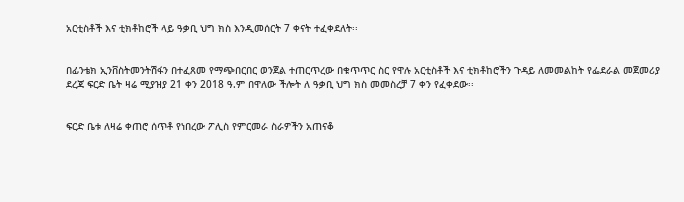አርቲስቶች እና ቲክቶከሮች ላይ ዓቃቢ ህግ ክስ እንዲመሰርት 7 ቀናት ተፈቀደለት፡፡


በፊንቴክ ኢንቨስትመንትሽፋን በተፈጸመ የማጭበርበር ወንጀል ተጠርጥረው በቁጥጥር ስር የዋሉ አርቲስቶች እና ቲክቶከሮችን ጉዳይ ለመመልከት የፌደራል መጀመሪያ ደረጃ ፍርድ ቤት ዛሬ ሚያዝያ 21 ቀን 2018 ዓ.ም በዋለው ችሎት ለ ዓቃቢ ህግ ክስ መመስረቻ 7 ቀን የፈቀደው፡፡


ፍርድ ቤቱ ለዛሬ ቀጠሮ ሰጥቶ የነበረው ፖሊስ የምርመራ ስራዎችን አጠናቆ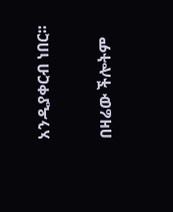አንዲያቀርብ ነበር፡፡


በዛሬው ችሎትም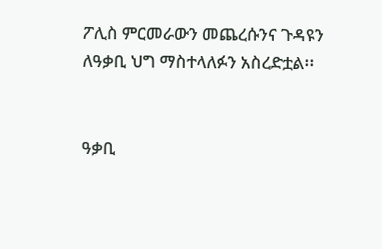ፖሊስ ምርመራውን መጨረሱንና ጉዳዩን ለዓቃቢ ህግ ማስተላለፉን አስረድቷል፡፡


ዓቃቢ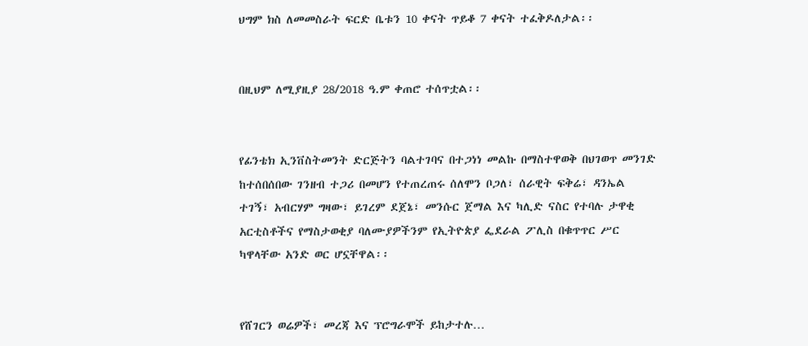ህግም ክስ ለመመስራት ፍርድ ቤቱን 10 ቀናት ጥይቆ 7 ቀናት ተፈቅዶለታል፡፡


በዚህም ለሚያዚያ 28/2018 ዓ.ም ቀጠሮ ተሰጥቷል፡፡


የፊንቴክ ኢንቨስትመንት ድርጅትን ባልተገባና በተጋነነ መልኩ በማስተዋወቅ በህገወጥ መንገድ ከተሰበሰበው ገንዘብ ተጋሪ በመሆን የተጠረጠሩ ሰለሞን ቦጋለ፣ ሰራዊት ፍቅሬ፣ ዳንኤል ተገኝ፣ አብርሃም ግዛው፣ ይገረም ደጀኔ፣ መንሱር ጀማል እና ካሊድ ናስር የተባሉ ታዋቂ አርቲስቶችና የማስታወቂያ ባለሙያዎችንም የኢትዮጵያ ፌደራል ፖሊስ በቁጥጥር ሥር ካዋላቸው አንድ ወር ሆኗቸዋል፡፡


የሸገርን ወሬዎች፣ መረጃ እና ፕሮግራሞች ይከታተሉ…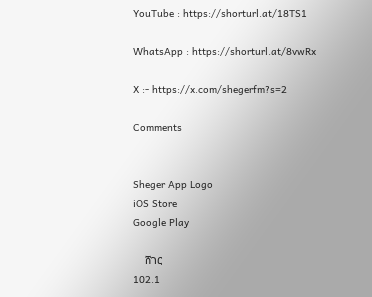YouTube : https://shorturl.at/18TS1

WhatsApp : https://shorturl.at/8vwRx

X :- https://x.com/shegerfm?s=2

Comments


Sheger App Logo
iOS Store
Google Play

    ሸገር
102.1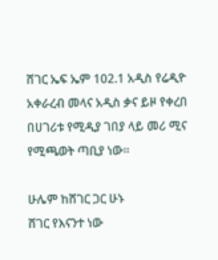ሸገር ኤፍ ኤም 102.1 አዲስ የሬዲዮ አቀራረብ መላና አዲስ ቃና ይዞ የቀረበ በሀገሪቱ የሚዲያ ገበያ ላይ መሪ ሚና የሚጫወት ጣቢያ ነው፡፡

ሁሌም ከሸገር ጋር ሁኑ
ሸገር የእናንተ ነው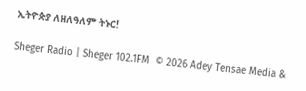ኢትዮጵያ ለዘለዓለም ትኑር!

Sheger Radio | Sheger 102.1FM  © 2026 Adey Tensae Media &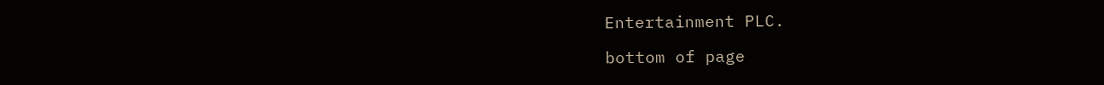Entertainment PLC.

bottom of page